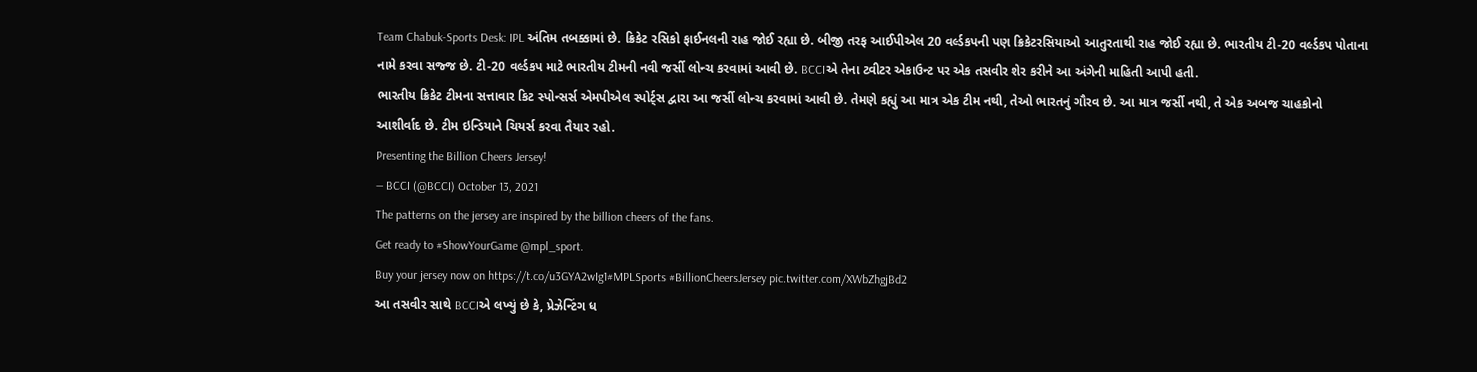Team Chabuk-Sports Desk: IPL અંતિમ તબક્કામાં છે. ક્રિકેટ રસિકો ફાઈનલની રાહ જોઈ રહ્યા છે. બીજી તરફ આઈપીએલ 20 વર્લ્ડકપની પણ ક્રિકેટરસિયાઓ આતુરતાથી રાહ જોઈ રહ્યા છે. ભારતીય ટી-20 વર્લ્ડકપ પોતાના નામે કરવા સજ્જ છે. ટી-20 વર્લ્ડકપ માટે ભારતીય ટીમની નવી જર્સી લોન્ચ કરવામાં આવી છે. BCCIએ તેના ટ્વીટર એકાઉન્ટ પર એક તસવીર શેર કરીને આ અંગેની માહિતી આપી હતી.
ભારતીય ક્રિકેટ ટીમના સત્તાવાર કિટ સ્પોન્સર્સ એમપીએલ સ્પોર્ટ્સ દ્વારા આ જર્સી લોન્ચ કરવામાં આવી છે. તેમણે કહ્યું આ માત્ર એક ટીમ નથી, તેઓ ભારતનું ગૌરવ છે. આ માત્ર જર્સી નથી, તે એક અબજ ચાહકોનો આશીર્વાદ છે. ટીમ ઇન્ડિયાને ચિયર્સ કરવા તૈયાર રહો.
Presenting the Billion Cheers Jersey!
— BCCI (@BCCI) October 13, 2021
The patterns on the jersey are inspired by the billion cheers of the fans.
Get ready to #ShowYourGame @mpl_sport.
Buy your jersey now on https://t.co/u3GYA2wIg1#MPLSports #BillionCheersJersey pic.twitter.com/XWbZhgjBd2
આ તસવીર સાથે BCCIએ લખ્યું છે કે, પ્રેઝેન્ટિંગ ધ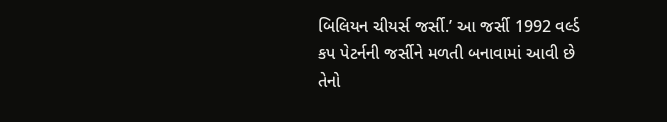બિલિયન ચીયર્સ જર્સી.’ આ જર્સી 1992 વર્લ્ડ કપ પેટર્નની જર્સીને મળતી બનાવામાં આવી છે તેનો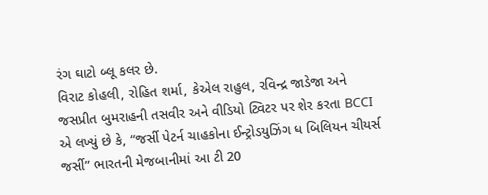રંગ ઘાટો બ્લૂ કલર છે.
વિરાટ કોહલી, રોહિત શર્મા, કેએલ રાહુલ, રવિન્દ્ર જાડેજા અને જસપ્રીત બુમરાહની તસવીર અને વીડિયો ટ્વિટર પર શેર કરતા BCCI એ લખ્યું છે કે, “જર્સી પેટર્ન ચાહકોના ઈન્ટ્રોડયુઝિંગ ધ બિલિયન ચીયર્સ જર્સી” ભારતની મેજબાનીમાં આ ટી 20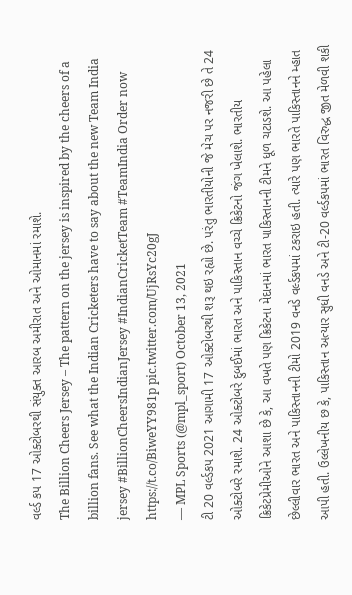વર્લ્ડ કપ 17 ઓક્ટોબરથી સંયુક્ત આરબ અમીરાત અને ઓમાનમાં રમાશે.
The Billion Cheers Jersey – The pattern on the jersey is inspired by the cheers of a billion fans. See what the Indian Cricketers have to say about the new Team India jersey #BillionCheersIndianJersey #IndianCricketTeam #TeamIndia Order now https://t.co/BiweYY981p pic.twitter.com/UjRsYc20gJ
— MPL Sports (@mpl_sport) October 13, 2021
ટી 20 વર્લ્ડકપ 2021 આગામી 17 ઓક્ટોબરથી શરૂ થઇ રહ્યો છે. પરંતુ ભારતીયોની જે મેચ પર નજરી છે તે 24 ઓક્ટોબરે રમાશે. 24 ઓક્ટોબરે દુબઈમાં ભારત અને પાકિસ્તાન વચ્ચે ક્રિકેટનો જંગ ખેલાશે. ભારતીય ક્રિકેટપ્રેમીઓને આશા છે કે, આ વખતે પણ ક્રિકેટના મેદાનમાં ભારત પાકિસ્તાનની ટીમને ધૂળ ચટાડશે. આ પહેલા છેલ્લીવાર ભારત અને પાકિસ્તાનની ટીમો 2019 વનડે વર્લ્ડકપમાં ટકરાઇ હતી. ત્યારે પણ ભારતે પાકિસ્તાનને મ્હાત આપી હતી. ઉલ્લેખનીય છ કે, પાકિસ્તાન અત્યાર સુધી વનડે અને ટી-20 વર્લ્ડકપમાં ભારત વિરુદ્ધ જીત મેળવી શકી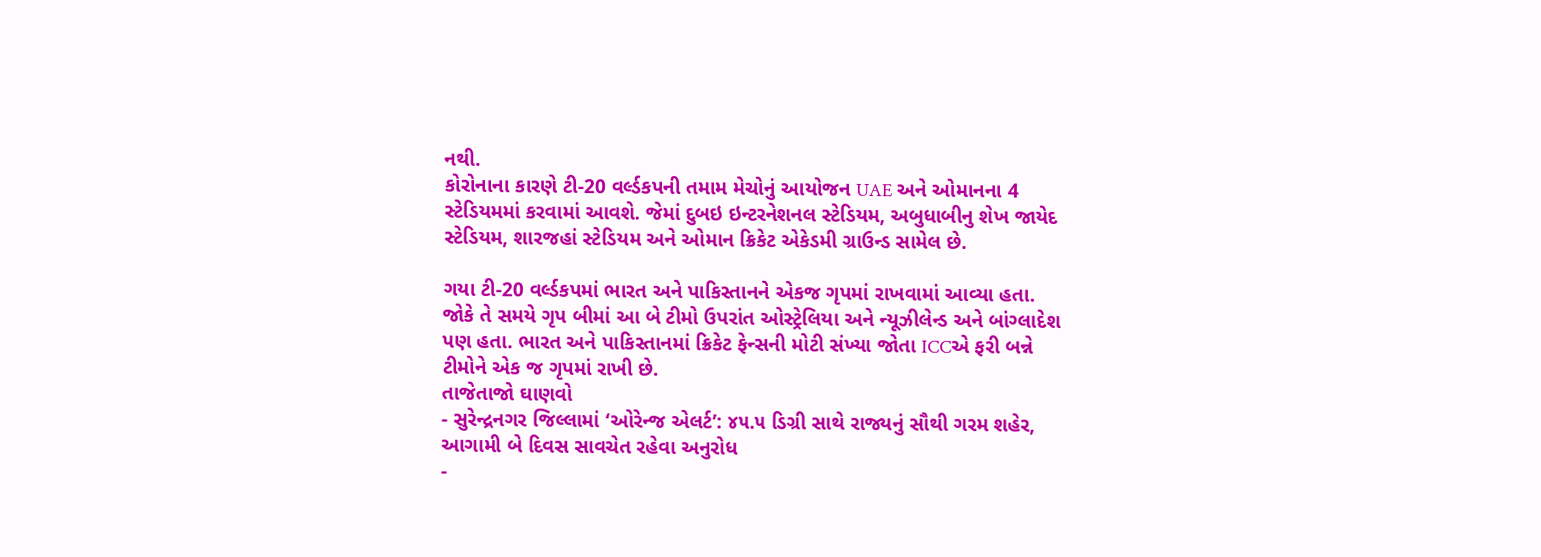નથી.
કોરોનાના કારણે ટી-20 વર્લ્ડકપની તમામ મેચોનું આયોજન UAE અને ઓમાનના 4 સ્ટેડિયમમાં કરવામાં આવશે. જેમાં દુબઇ ઇન્ટરનેશનલ સ્ટેડિયમ, અબુધાબીનુ શેખ જાયેદ સ્ટેડિયમ, શારજહાં સ્ટેડિયમ અને ઓમાન ક્રિકેટ એકેડમી ગ્રાઉન્ડ સામેલ છે.

ગયા ટી-20 વર્લ્ડકપમાં ભારત અને પાકિસ્તાનને એકજ ગૃપમાં રાખવામાં આવ્યા હતા. જોકે તે સમયે ગૃપ બીમાં આ બે ટીમો ઉપરાંત ઓસ્ટ્રેલિયા અને ન્યૂઝીલેન્ડ અને બાંગ્લાદેશ પણ હતા. ભારત અને પાકિસ્તાનમાં ક્રિકેટ ફેન્સની મોટી સંખ્યા જોતા ICCએ ફરી બન્ને ટીમોને એક જ ગૃપમાં રાખી છે.
તાજેતાજો ઘાણવો
- સુરેન્દ્રનગર જિલ્લામાં ‘ઓરેન્જ એલર્ટ’: ૪૫.૫ ડિગ્રી સાથે રાજ્યનું સૌથી ગરમ શહેર, આગામી બે દિવસ સાવચેત રહેવા અનુરોધ
-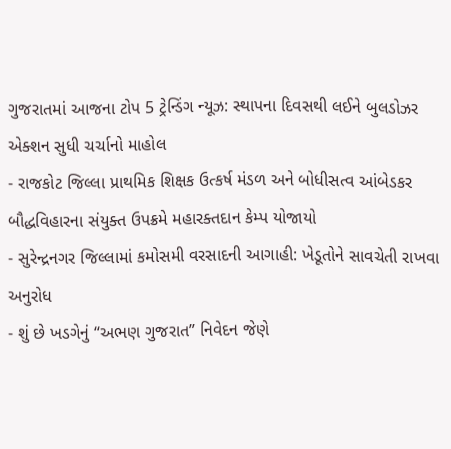ગુજરાતમાં આજના ટોપ 5 ટ્રેન્ડિંગ ન્યૂઝ: સ્થાપના દિવસથી લઈને બુલડોઝર એક્શન સુધી ચર્ચાનો માહોલ
- રાજકોટ જિલ્લા પ્રાથમિક શિક્ષક ઉત્કર્ષ મંડળ અને બોધીસત્વ આંબેડકર બૌદ્ધવિહારના સંયુક્ત ઉપક્રમે મહારક્તદાન કેમ્પ યોજાયો
- સુરેન્દ્રનગર જિલ્લામાં કમોસમી વરસાદની આગાહી: ખેડૂતોને સાવચેતી રાખવા અનુરોધ
- શું છે ખડગેનું “અભણ ગુજરાત” નિવેદન જેણે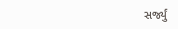સર્જ્યું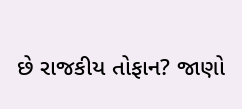છે રાજકીય તોફાન? જાણો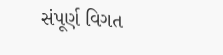સંપૂર્ણ વિગત